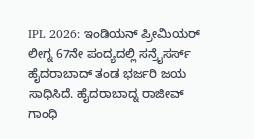IPL 2026: ಇಂಡಿಯನ್ ಪ್ರೀಮಿಯರ್ ಲೀಗ್ನ 67ನೇ ಪಂದ್ಯದಲ್ಲಿ ಸನ್ರೈಸರ್ಸ್ ಹೈದರಾಬಾದ್ ತಂಡ ಭರ್ಜರಿ ಜಯ ಸಾಧಿಸಿದೆ. ಹೈದರಾಬಾದ್ನ ರಾಜೀವ್ ಗಾಂಧಿ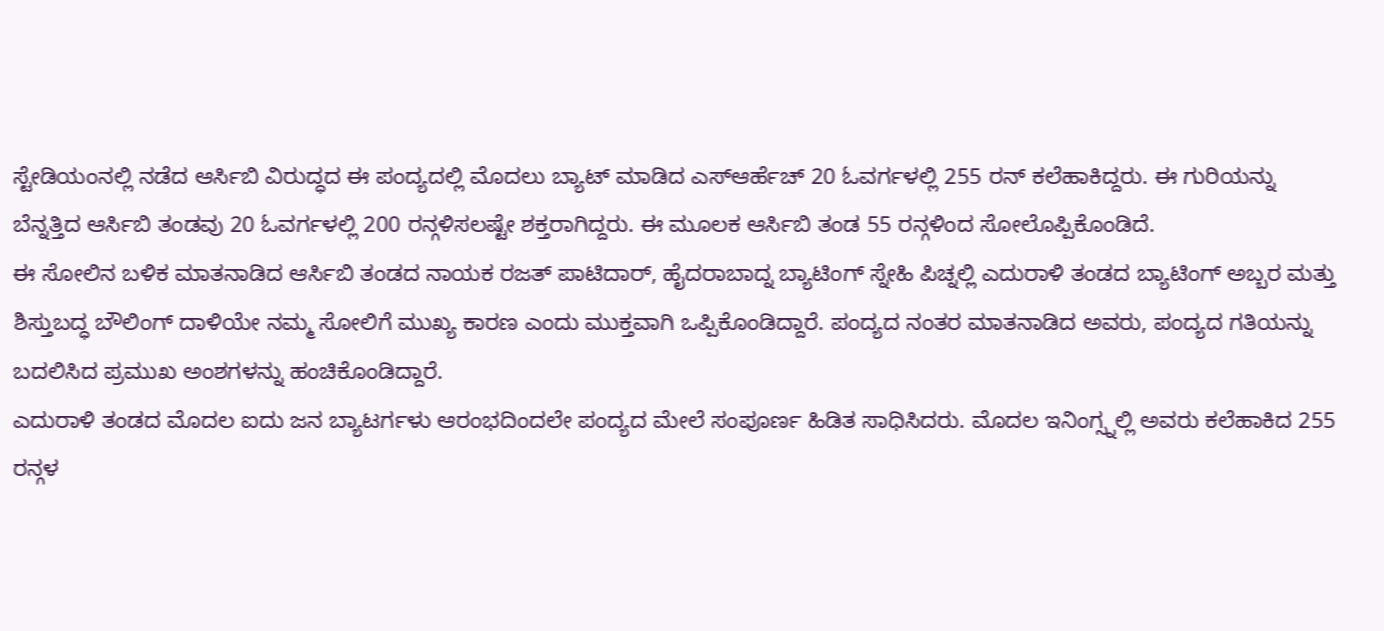ಸ್ಟೇಡಿಯಂನಲ್ಲಿ ನಡೆದ ಆರ್ಸಿಬಿ ವಿರುದ್ಧದ ಈ ಪಂದ್ಯದಲ್ಲಿ ಮೊದಲು ಬ್ಯಾಟ್ ಮಾಡಿದ ಎಸ್ಆರ್ಹೆಚ್ 20 ಓವರ್ಗಳಲ್ಲಿ 255 ರನ್ ಕಲೆಹಾಕಿದ್ದರು. ಈ ಗುರಿಯನ್ನು ಬೆನ್ನತ್ತಿದ ಆರ್ಸಿಬಿ ತಂಡವು 20 ಓವರ್ಗಳಲ್ಲಿ 200 ರನ್ಗಳಿಸಲಷ್ಟೇ ಶಕ್ತರಾಗಿದ್ದರು. ಈ ಮೂಲಕ ಆರ್ಸಿಬಿ ತಂಡ 55 ರನ್ಗಳಿಂದ ಸೋಲೊಪ್ಪಿಕೊಂಡಿದೆ.
ಈ ಸೋಲಿನ ಬಳಿಕ ಮಾತನಾಡಿದ ಆರ್ಸಿಬಿ ತಂಡದ ನಾಯಕ ರಜತ್ ಪಾಟಿದಾರ್, ಹೈದರಾಬಾದ್ನ ಬ್ಯಾಟಿಂಗ್ ಸ್ನೇಹಿ ಪಿಚ್ನಲ್ಲಿ ಎದುರಾಳಿ ತಂಡದ ಬ್ಯಾಟಿಂಗ್ ಅಬ್ಬರ ಮತ್ತು ಶಿಸ್ತುಬದ್ಧ ಬೌಲಿಂಗ್ ದಾಳಿಯೇ ನಮ್ಮ ಸೋಲಿಗೆ ಮುಖ್ಯ ಕಾರಣ ಎಂದು ಮುಕ್ತವಾಗಿ ಒಪ್ಪಿಕೊಂಡಿದ್ದಾರೆ. ಪಂದ್ಯದ ನಂತರ ಮಾತನಾಡಿದ ಅವರು, ಪಂದ್ಯದ ಗತಿಯನ್ನು ಬದಲಿಸಿದ ಪ್ರಮುಖ ಅಂಶಗಳನ್ನು ಹಂಚಿಕೊಂಡಿದ್ದಾರೆ.
ಎದುರಾಳಿ ತಂಡದ ಮೊದಲ ಐದು ಜನ ಬ್ಯಾಟರ್ಗಳು ಆರಂಭದಿಂದಲೇ ಪಂದ್ಯದ ಮೇಲೆ ಸಂಪೂರ್ಣ ಹಿಡಿತ ಸಾಧಿಸಿದರು. ಮೊದಲ ಇನಿಂಗ್ಸ್ನಲ್ಲಿ ಅವರು ಕಲೆಹಾಕಿದ 255 ರನ್ಗಳ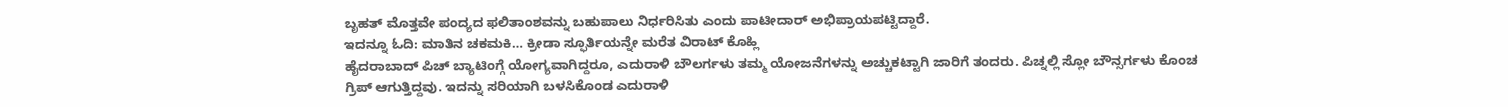ಬೃಹತ್ ಮೊತ್ತವೇ ಪಂದ್ಯದ ಫಲಿತಾಂಶವನ್ನು ಬಹುಪಾಲು ನಿರ್ಧರಿಸಿತು ಎಂದು ಪಾಟೀದಾರ್ ಅಭಿಪ್ರಾಯಪಟ್ಟಿದ್ದಾರೆ.
ಇದನ್ನೂ ಓದಿ: ಮಾತಿನ ಚಕಮಕಿ… ಕ್ರೀಡಾ ಸ್ಫೂರ್ತಿಯನ್ನೇ ಮರೆತ ವಿರಾಟ್ ಕೊಹ್ಲಿ
ಹೈದರಾಬಾದ್ ಪಿಚ್ ಬ್ಯಾಟಿಂಗ್ಗೆ ಯೋಗ್ಯವಾಗಿದ್ದರೂ, ಎದುರಾಳಿ ಬೌಲರ್ಗಳು ತಮ್ಮ ಯೋಜನೆಗಳನ್ನು ಅಚ್ಚುಕಟ್ಟಾಗಿ ಜಾರಿಗೆ ತಂದರು. ಪಿಚ್ನಲ್ಲಿ ಸ್ಲೋ ಬೌನ್ಸರ್ಗಳು ಕೊಂಚ ಗ್ರಿಪ್ ಆಗುತ್ತಿದ್ದವು. ಇದನ್ನು ಸರಿಯಾಗಿ ಬಳಸಿಕೊಂಡ ಎದುರಾಳಿ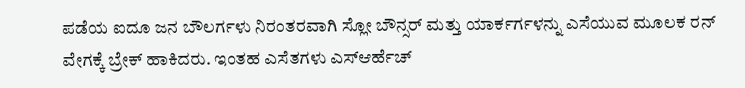ಪಡೆಯ ಐದೂ ಜನ ಬೌಲರ್ಗಳು ನಿರಂತರವಾಗಿ ಸ್ಲೋ ಬೌನ್ಸರ್ ಮತ್ತು ಯಾರ್ಕರ್ಗಳನ್ನು ಎಸೆಯುವ ಮೂಲಕ ರನ್ ವೇಗಕ್ಕೆ ಬ್ರೇಕ್ ಹಾಕಿದರು. ಇಂತಹ ಎಸೆತಗಳು ಎಸ್ಆರ್ಹೆಚ್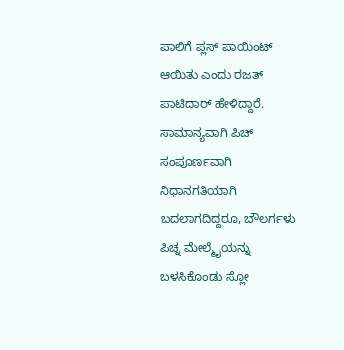ಪಾಲಿಗೆ ಪ್ಲಸ್ ಪಾಯಿಂಟ್ ಆಯಿತು ಎಂದು ರಜತ್ ಪಾಟಿದಾರ್ ಹೇಳಿದ್ದಾರೆ.
ಸಾಮಾನ್ಯವಾಗಿ ಪಿಚ್ ಸಂಪೂರ್ಣವಾಗಿ ನಿಧಾನಗತಿಯಾಗಿ ಬದಲಾಗದಿದ್ದರೂ, ಬೌಲರ್ಗಳು ಪಿಚ್ನ ಮೇಲ್ಮೈಯನ್ನು ಬಳಸಿಕೊಂಡು ಸ್ಲೋ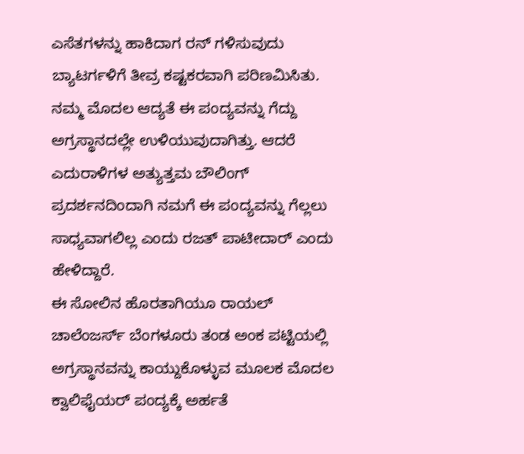ಎಸೆತಗಳನ್ನು ಹಾಕಿದಾಗ ರನ್ ಗಳಿಸುವುದು ಬ್ಯಾಟರ್ಗಳಿಗೆ ತೀವ್ರ ಕಷ್ಟಕರವಾಗಿ ಪರಿಣಮಿಸಿತು.
ನಮ್ಮ ಮೊದಲ ಆದ್ಯತೆ ಈ ಪಂದ್ಯವನ್ನು ಗೆದ್ದು ಅಗ್ರಸ್ಥಾನದಲ್ಲೇ ಉಳಿಯುವುದಾಗಿತ್ತು. ಆದರೆ ಎದುರಾಳಿಗಳ ಅತ್ಯುತ್ತಮ ಬೌಲಿಂಗ್ ಪ್ರದರ್ಶನದಿಂದಾಗಿ ನಮಗೆ ಈ ಪಂದ್ಯವನ್ನು ಗೆಲ್ಲಲು ಸಾಧ್ಯವಾಗಲಿಲ್ಲ ಎಂದು ರಜತ್ ಪಾಟೀದಾರ್ ಎಂದು ಹೇಳಿದ್ದಾರೆ.
ಈ ಸೋಲಿನ ಹೊರತಾಗಿಯೂ ರಾಯಲ್ ಚಾಲೆಂಜರ್ಸ್ ಬೆಂಗಳೂರು ತಂಡ ಅಂಕ ಪಟ್ಟಿಯಲ್ಲಿ ಅಗ್ರಸ್ಥಾನವನ್ನು ಕಾಯ್ದುಕೊಳ್ಳುವ ಮೂಲಕ ಮೊದಲ ಕ್ವಾಲಿಫೈಯರ್ ಪಂದ್ಯಕ್ಕೆ ಅರ್ಹತೆ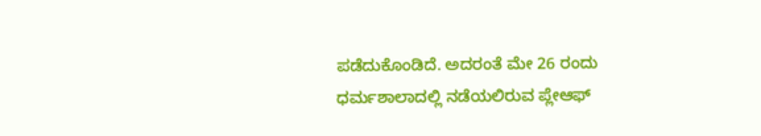ಪಡೆದುಕೊಂಡಿದೆ. ಅದರಂತೆ ಮೇ 26 ರಂದು ಧರ್ಮಶಾಲಾದಲ್ಲಿ ನಡೆಯಲಿರುವ ಪ್ಲೇಆಫ್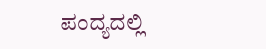ಪಂದ್ಯದಲ್ಲಿ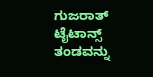ಗುಜರಾತ್ ಟೈಟಾನ್ಸ್ ತಂಡವನ್ನು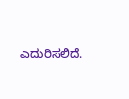ಎದುರಿಸಲಿದೆ.